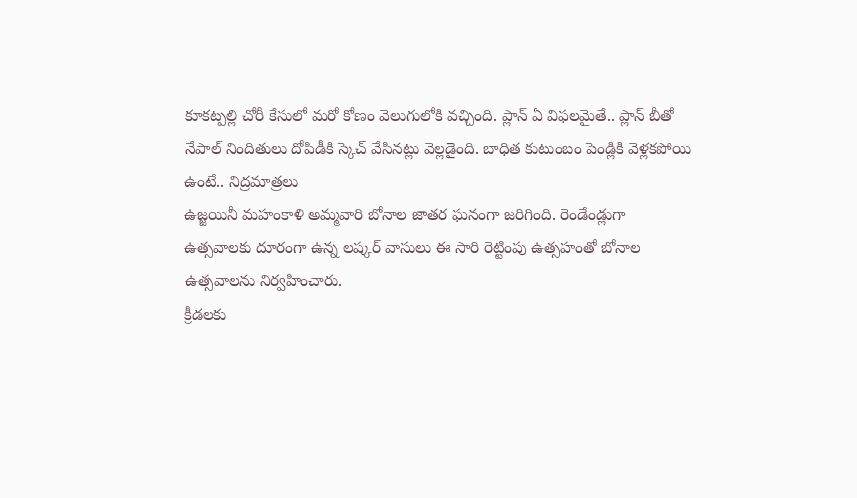కూకట్పల్లి చోరీ కేసులో మరో కోణం వెలుగులోకి వచ్చింది. ప్లాన్ ఏ విఫలమైతే.. ప్లాన్ బీతో నేపాల్ నిందితులు దోపిడీకి స్కెచ్ వేసినట్లు వెల్లడైంది. బాధిత కుటుంబం పెండ్లికి వెళ్లకపోయి ఉంటే.. నిద్రమాత్రలు
ఉజ్జయినీ మహంకాళి అమ్మవారి బోనాల జాతర ఘనంగా జరిగింది. రెండేండ్లుగా ఉత్సవాలకు దూరంగా ఉన్న లష్కర్ వాసులు ఈ సారి రెట్టింపు ఉత్సహంతో బోనాల ఉత్సవాలను నిర్వహించారు.
క్రీడలకు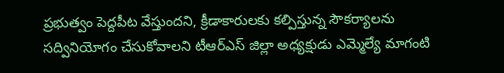ప్రభుత్వం పెద్దపీట వేస్తుందని, క్రీడాకారులకు కల్పిస్తున్న సౌకర్యాలను సద్వినియోగం చేసుకోవాలని టీఆర్ఎస్ జిల్లా అధ్యక్షుడు ఎమ్మెల్యే మాగంటి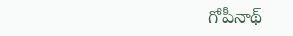గోపీనాథ్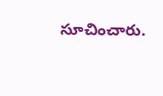సూచించారు.